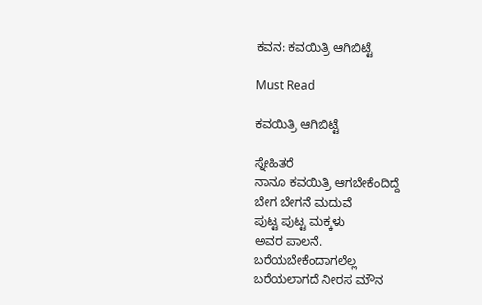ಕವನ: ಕವಯಿತ್ರಿ ಆಗಿಬಿಟ್ಟೆ

Must Read

ಕವಯಿತ್ರಿ ಆಗಿಬಿಟ್ಟೆ

ಸ್ನೇಹಿತರೆ
ನಾನೂ ಕವಯಿತ್ರಿ ಆಗಬೇಕೆಂದಿದ್ದೆ
ಬೇಗ ಬೇಗನೆ ಮದುವೆ
ಪುಟ್ಟ ಪುಟ್ಟ ಮಕ್ಕಳು
ಅವರ ಪಾಲನೆ.
ಬರೆಯಬೇಕೆಂದಾಗಲೆಲ್ಲ
ಬರೆಯಲಾಗದೆ ನೀರಸ ಮೌನ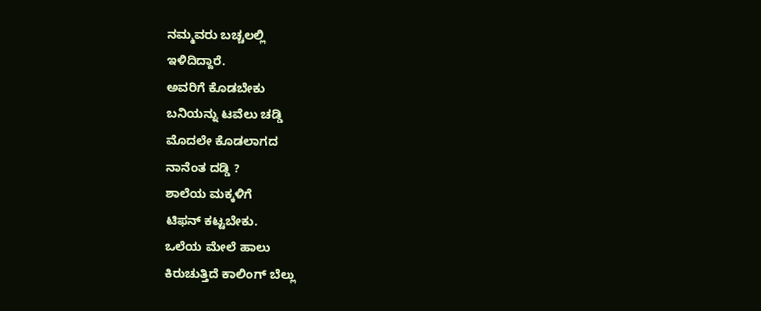ನಮ್ಮವರು ಬಚ್ಚಲಲ್ಲಿ
ಇಳಿದಿದ್ದಾರೆ.
ಅವರಿಗೆ ಕೊಡಬೇಕು
ಬನಿಯನ್ನು ಟವೆಲು ಚಡ್ಡಿ
ಮೊದಲೇ ಕೊಡಲಾಗದ
ನಾನೆಂತ ದಡ್ಡಿ ?
ಶಾಲೆಯ ಮಕ್ಕಳಿಗೆ
ಟಿಫನ್ ಕಟ್ಟಬೇಕು.
ಒಲೆಯ ಮೇಲೆ ಹಾಲು
ಕಿರುಚುತ್ತಿದೆ ಕಾಲಿಂಗ್ ಬೆಲ್ಲು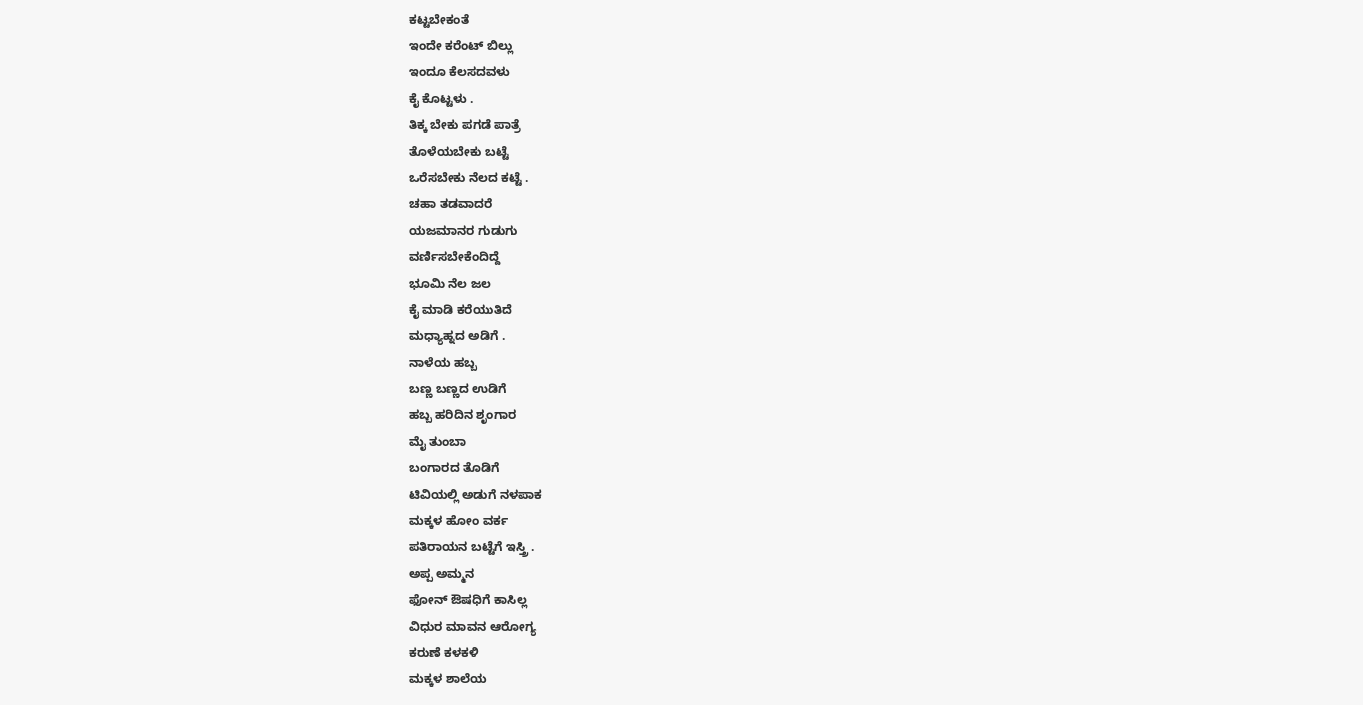ಕಟ್ಟಬೇಕಂತೆ
ಇಂದೇ ಕರೆಂಟ್ ಬಿಲ್ಲು
ಇಂದೂ ಕೆಲಸದವಳು
ಕೈ ಕೊಟ್ಟಳು .
ತಿಕ್ಕ ಬೇಕು ಪಗಡೆ ಪಾತ್ರೆ
ತೊಳೆಯಬೇಕು ಬಟ್ಟೆ
ಒರೆಸಬೇಕು ನೆಲದ ಕಟ್ಟೆ .
ಚಹಾ ತಡವಾದರೆ
ಯಜಮಾನರ ಗುಡುಗು
ವರ್ಣಿಸಬೇಕೆಂದಿದ್ದೆ
ಭೂಮಿ ನೆಲ ಜಲ
ಕೈ ಮಾಡಿ ಕರೆಯುತಿದೆ
ಮಧ್ಯಾಹ್ನದ ಅಡಿಗೆ .
ನಾಳೆಯ ಹಬ್ಬ
ಬಣ್ಣ ಬಣ್ಣದ ಉಡಿಗೆ
ಹಬ್ಬ ಹರಿದಿನ ಶೃಂಗಾರ
ಮೈ ತುಂಬಾ
ಬಂಗಾರದ ತೊಡಿಗೆ
ಟಿವಿಯಲ್ಲಿ ಅಡುಗೆ ನಳಪಾಕ
ಮಕ್ಕಳ ಹೋಂ ವರ್ಕ
ಪತಿರಾಯನ ಬಟ್ಟೆಗೆ ಇಸ್ತ್ರಿ .
ಅಪ್ಪ ಅಮ್ಮನ
ಫೋನ್ ಔಷಧಿಗೆ ಕಾಸಿಲ್ಲ
ವಿಧುರ ಮಾವನ ಆರೋಗ್ಯ
ಕರುಣೆ ಕಳಕಳಿ
ಮಕ್ಕಳ ಶಾಲೆಯ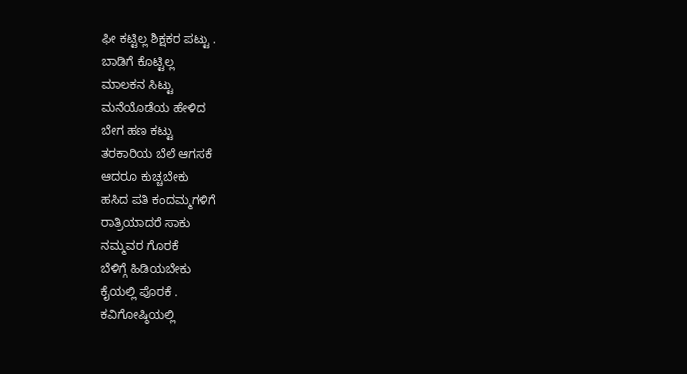ಫೀ ಕಟ್ಟಿಲ್ಲ ಶಿಕ್ಷಕರ ಪಟ್ಟು .
ಬಾಡಿಗೆ ಕೊಟ್ಟಿಲ್ಲ
ಮಾಲಕನ ಸಿಟ್ಟು
ಮನೆಯೊಡೆಯ ಹೇಳಿದ
ಬೇಗ ಹಣ ಕಟ್ಟು
ತರಕಾರಿಯ ಬೆಲೆ ಆಗಸಕೆ
ಆದರೂ ಕುಚ್ಚಬೇಕು
ಹಸಿದ ಪತಿ ಕಂದಮ್ಮಗಳಿಗೆ
ರಾತ್ರಿಯಾದರೆ ಸಾಕು
ನಮ್ಮವರ ಗೊರಕೆ
ಬೆಳಿಗ್ಗೆ ಹಿಡಿಯಬೇಕು
ಕೈಯಲ್ಲಿ ಪೊರಕೆ .
ಕವಿಗೋಷ್ಠಿಯಲ್ಲಿ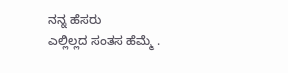ನನ್ನ ಹೆಸರು
ಎಲ್ಲಿಲ್ಲದ ಸಂತಸ ಹೆಮ್ಮೆ .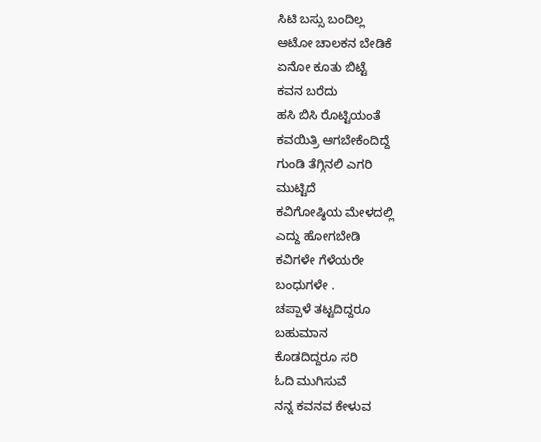ಸಿಟಿ ಬಸ್ಸು ಬಂದಿಲ್ಲ
ಆಟೋ ಚಾಲಕನ ಬೇಡಿಕೆ
ಏನೋ ಕೂತು ಬಿಟ್ಟೆ
ಕವನ ಬರೆದು
ಹಸಿ ಬಿಸಿ ರೊಟ್ಟಿಯಂತೆ
ಕವಯಿತ್ರಿ ಆಗಬೇಕೆಂದಿದ್ದೆ
ಗುಂಡಿ ತೆಗ್ಗಿನಲಿ ಎಗರಿ
ಮುಟ್ಟಿದೆ
ಕವಿಗೋಷ್ಠಿಯ ಮೇಳದಲ್ಲಿ
ಎದ್ದು ಹೋಗಬೇಡಿ
ಕವಿಗಳೇ ಗೆಳೆಯರೇ
ಬಂಧುಗಳೇ .
ಚಪ್ಪಾಳೆ ತಟ್ಟದಿದ್ದರೂ
ಬಹುಮಾನ
ಕೊಡದಿದ್ದರೂ ಸರಿ
ಓದಿ ಮುಗಿಸುವೆ
ನನ್ನ ಕವನವ ಕೇಳುವ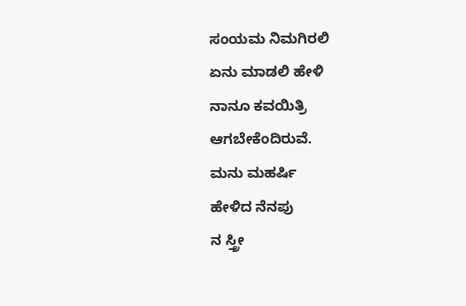ಸಂಯಮ ನಿಮಗಿರಲಿ
ಏನು ಮಾಡಲಿ ಹೇಳಿ
ನಾನೂ ಕವಯಿತ್ರಿ
ಆಗಬೇಕೆಂದಿರುವೆ.
ಮನು ಮಹರ್ಷಿ
ಹೇಳಿದ ನೆನಪು
ನ ಸ್ತ್ರೀ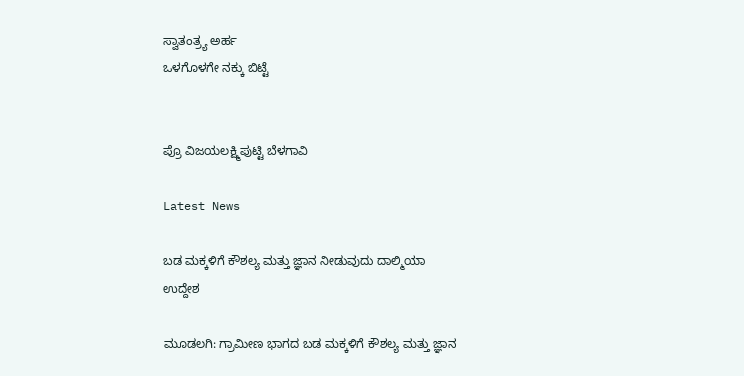ಸ್ವಾತಂತ್ರ್ಯ ಅರ್ಹ
ಒಳಗೊಳಗೇ ನಕ್ಕು ಬಿಟ್ಟೆ


ಪ್ರೊ ವಿಜಯಲಕ್ಷ್ಮಿಪುಟ್ಟಿ ಬೆಳಗಾವಿ

Latest News

ಬಡ ಮಕ್ಕಳಿಗೆ ಕೌಶಲ್ಯ ಮತ್ತು ಜ್ಞಾನ ನೀಡುವುದು ದಾಲ್ಮಿಯಾ ಉದ್ದೇಶ

ಮೂಡಲಗಿ: ಗ್ರಾಮೀಣ ಭಾಗದ ಬಡ ಮಕ್ಕಳಿಗೆ ಕೌಶಲ್ಯ ಮತ್ತು ಜ್ಞಾನ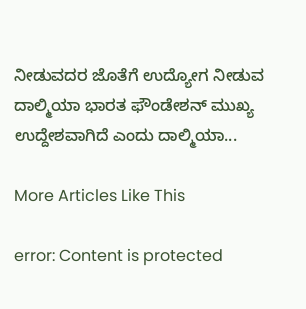ನೀಡುವದರ ಜೊತೆಗೆ ಉದ್ಯೋಗ ನೀಡುವ ದಾಲ್ಮಿಯಾ ಭಾರತ ಫೌಂಡೇಶನ್ ಮುಖ್ಯ ಉದ್ದೇಶವಾಗಿದೆ ಎಂದು ದಾಲ್ಮಿಯಾ...

More Articles Like This

error: Content is protected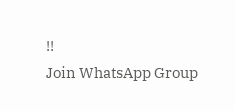!!
Join WhatsApp Group